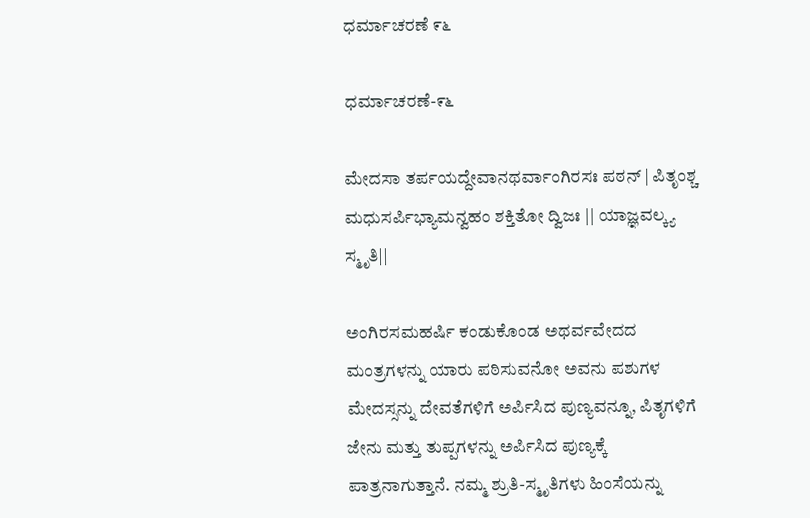ಧರ್ಮಾಚರಣೆ ೯೬

ಧರ್ಮಾಚರಣೆ-೯೬

ಮೇದಸಾ ತರ್ಪಯದ್ದೇವಾನಥರ್ವಾಂಗಿರಸಃ ಪಠನ್ | ಪಿತೃಂಶ್ಚ ಮಧುಸರ್ಪಿಭ್ಯಾಮನ್ವಹಂ ಶಕ್ತಿತೋ ದ್ವಿಜಃ || ಯಾಜ್ಞವಲ್ಕ್ಯ ಸ್ಮೃತಿ||

ಅಂಗಿರಸಮಹರ್ಷಿ ಕಂಡುಕೊಂಡ ಅಥರ್ವವೇದದ ಮಂತ್ರಗಳನ್ನು ಯಾರು ಪಠಿಸುವನೋ ಅವನು ಪಶುಗಳ ಮೇದಸ್ಸನ್ನು ದೇವತೆಗಳಿಗೆ ಅರ್ಪಿಸಿದ ಪುಣ್ಯವನ್ನೂ, ಪಿತೃಗಳಿಗೆ ಜೇನು ಮತ್ತು ತುಪ್ಪಗಳನ್ನು ಅರ್ಪಿಸಿದ ಪುಣ್ಯಕ್ಕೆ ಪಾತ್ರನಾಗುತ್ತಾನೆ. ನಮ್ಮ ಶ್ರುತಿ-ಸ್ಮೃತಿಗಳು ಹಿಂಸೆಯನ್ನು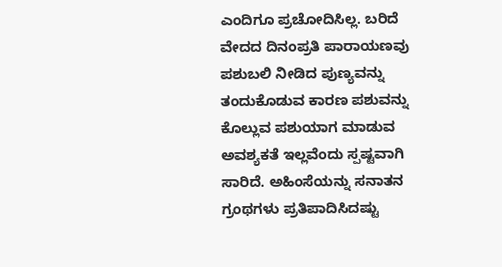ಎಂದಿಗೂ ಪ್ರಚೋದಿಸಿಲ್ಲ. ಬರಿದೆ ವೇದದ ದಿನಂಪ್ರತಿ ಪಾರಾಯಣವು ಪಶುಬಲಿ ನೀಡಿದ ಪುಣ್ಯವನ್ನು ತಂದುಕೊಡುವ ಕಾರಣ ಪಶುವನ್ನು ಕೊಲ್ಲುವ ಪಶುಯಾಗ ಮಾಡುವ ಅವಶ್ಯಕತೆ ಇಲ್ಲವೆಂದು ಸ್ಪಷ್ಟವಾಗಿ ಸಾರಿದೆ. ಅಹಿಂಸೆಯನ್ನು ಸನಾತನ ಗ್ರಂಥಗಳು ಪ್ರತಿಪಾದಿಸಿದಷ್ಟು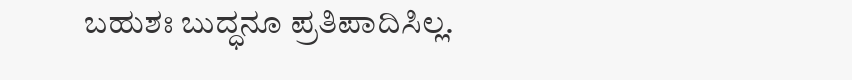ಬಹುಶಃ ಬುದ್ಧನೂ ಪ್ರತಿಪಾದಿಸಿಲ್ಲ‌.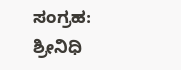ಸಂಗ್ರಹ: ಶ್ರೀನಿಧಿ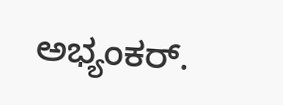ಅಭ್ಯಂಕರ್.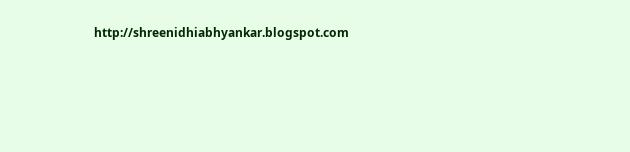http://shreenidhiabhyankar.blogspot.com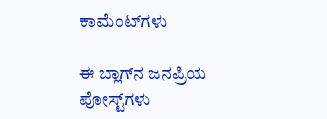ಕಾಮೆಂಟ್‌ಗಳು

ಈ ಬ್ಲಾಗ್‌ನ ಜನಪ್ರಿಯ ಪೋಸ್ಟ್‌ಗಳು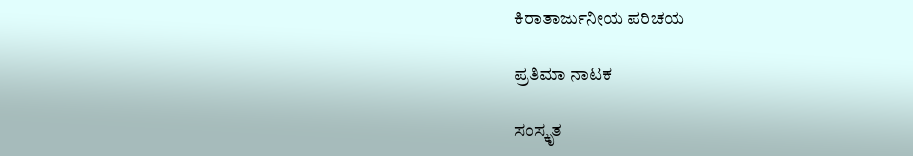ಕಿರಾತಾರ್ಜುನೀಯ ಪರಿಚಯ

ಪ್ರತಿಮಾ ನಾಟಕ

ಸಂಸ್ಕೃತ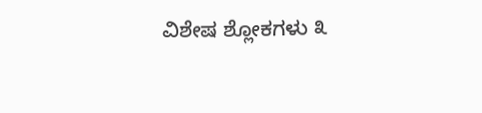ವಿಶೇಷ ಶ್ಲೋಕಗಳು ೩